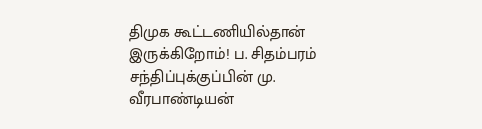திமுக கூட்டணியில்தான் இருக்கிறோம்! ப. சிதம்பரம் சந்திப்புக்குப்பின் மு. வீரபாண்டியன்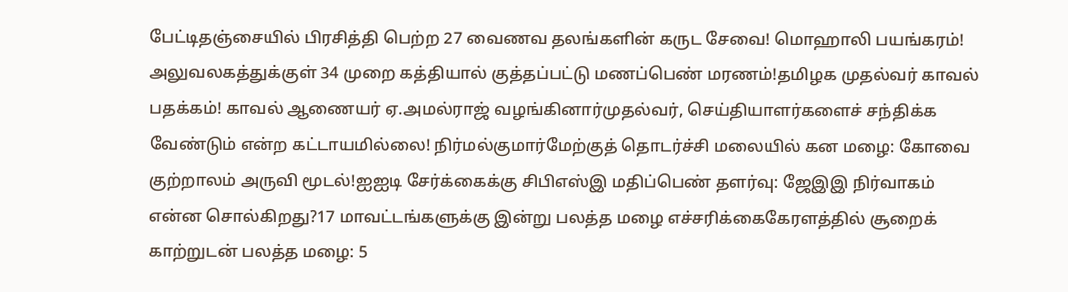பேட்டிதஞ்சையில் பிரசித்தி பெற்ற 27 வைணவ தலங்களின் கருட சேவை! மொஹாலி பயங்கரம்! அலுவலகத்துக்குள் 34 முறை கத்தியால் குத்தப்பட்டு மணப்பெண் மரணம்!தமிழக முதல்வர் காவல் பதக்கம்! காவல் ஆணையர் ஏ.அமல்ராஜ் வழங்கினார்முதல்வர், செய்தியாளர்களைச் சந்திக்க வேண்டும் என்ற கட்டாயமில்லை! நிர்மல்குமார்மேற்குத் தொடர்ச்சி மலையில் கன மழை: கோவை குற்றாலம் அருவி மூடல்!ஐஐடி சேர்க்கைக்கு சிபிஎஸ்இ மதிப்பெண் தளர்வு: ஜேஇஇ நிர்வாகம் என்ன சொல்கிறது?17 மாவட்டங்களுக்கு இன்று பலத்த மழை எச்சரிக்கைகேரளத்தில் சூறைக் காற்றுடன் பலத்த மழை: 5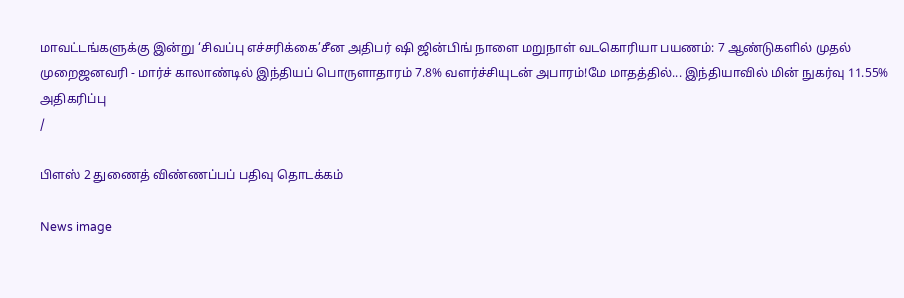மாவட்டங்களுக்கு இன்று ‘சிவப்பு எச்சரிக்கை’சீன அதிபர் ஷி ஜின்பிங் நாளை மறுநாள் வடகொரியா பயணம்: 7 ஆண்டுகளில் முதல் முறைஜனவரி - மார்ச் காலாண்டில் இந்தியப் பொருளாதாரம் 7.8% வளர்ச்சியுடன் அபாரம்!மே மாதத்தில்... இந்தியாவில் மின் நுகர்வு 11.55% அதிகரிப்பு
/

பிளஸ் 2 துணைத் விண்ணப்பப் பதிவு தொடக்கம்

News image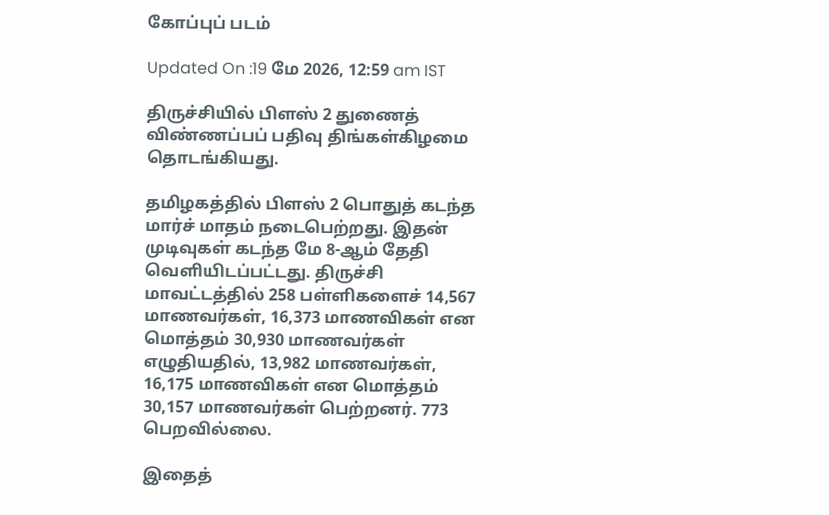கோப்புப் படம்

Updated On :19 மே 2026, 12:59 am IST

திருச்சியில் பிளஸ் 2 துணைத் விண்ணப்பப் பதிவு திங்கள்கிழமை தொடங்கியது.

தமிழகத்தில் பிளஸ் 2 பொதுத் கடந்த மார்ச் மாதம் நடைபெற்றது. இதன் முடிவுகள் கடந்த மே 8-ஆம் தேதி வெளியிடப்பட்டது. திருச்சி மாவட்டத்தில் 258 பள்ளிகளைச் 14,567 மாணவர்கள், 16,373 மாணவிகள் என மொத்தம் 30,930 மாணவர்கள் எழுதியதில், 13,982 மாணவர்கள், 16,175 மாணவிகள் என மொத்தம் 30,157 மாணவர்கள் பெற்றனர். 773 பெறவில்லை.

இதைத்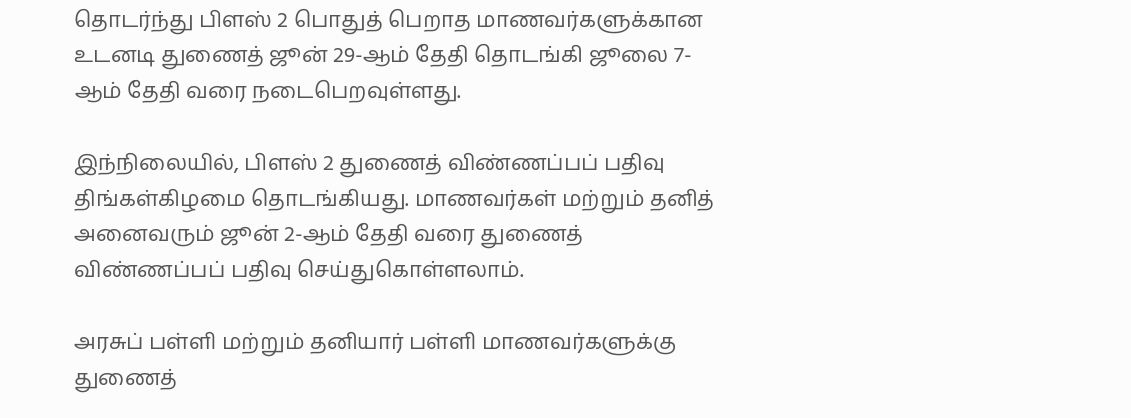தொடர்ந்து பிளஸ் 2 பொதுத் பெறாத மாணவர்களுக்கான உடனடி துணைத் ஜூன் 29-ஆம் தேதி தொடங்கி ஜூலை 7-ஆம் தேதி வரை நடைபெறவுள்ளது.

இந்நிலையில், பிளஸ் 2 துணைத் விண்ணப்பப் பதிவு திங்கள்கிழமை தொடங்கியது. மாணவர்கள் மற்றும் தனித் அனைவரும் ஜூன் 2-ஆம் தேதி வரை துணைத் விண்ணப்பப் பதிவு செய்துகொள்ளலாம்.

அரசுப் பள்ளி மற்றும் தனியார் பள்ளி மாணவர்களுக்கு துணைத்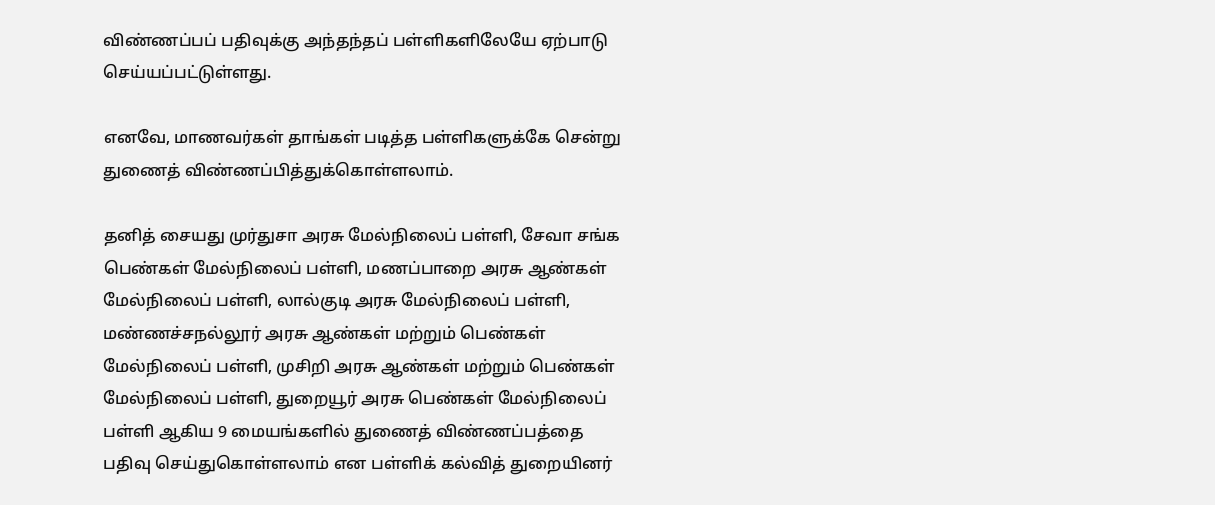விண்ணப்பப் பதிவுக்கு அந்தந்தப் பள்ளிகளிலேயே ஏற்பாடு செய்யப்பட்டுள்ளது.

எனவே, மாணவர்கள் தாங்கள் படித்த பள்ளிகளுக்கே சென்று துணைத் விண்ணப்பித்துக்கொள்ளலாம்.

தனித் சையது முர்துசா அரசு மேல்நிலைப் பள்ளி, சேவா சங்க பெண்கள் மேல்நிலைப் பள்ளி, மணப்பாறை அரசு ஆண்கள் மேல்நிலைப் பள்ளி, லால்குடி அரசு மேல்நிலைப் பள்ளி, மண்ணச்சநல்லூர் அரசு ஆண்கள் மற்றும் பெண்கள் மேல்நிலைப் பள்ளி, முசிறி அரசு ஆண்கள் மற்றும் பெண்கள் மேல்நிலைப் பள்ளி, துறையூர் அரசு பெண்கள் மேல்நிலைப் பள்ளி ஆகிய 9 மையங்களில் துணைத் விண்ணப்பத்தை பதிவு செய்துகொள்ளலாம் என பள்ளிக் கல்வித் துறையினர்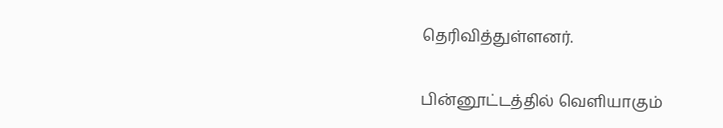தெரிவித்துள்ளனர்.

பின்னூட்டத்தில் வெளியாகும்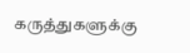கருத்துகளுக்கு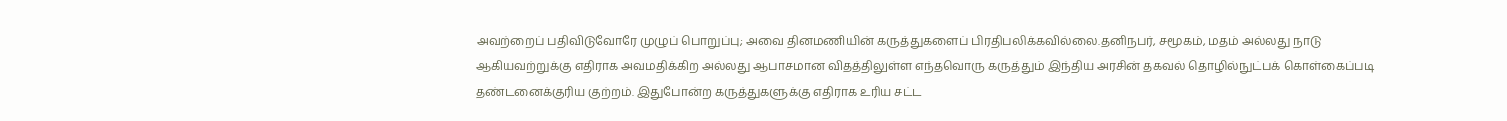அவற்றைப் பதிவிடுவோரே முழுப் பொறுப்பு; அவை தினமணியின் கருத்துகளைப் பிரதிபலிக்கவில்லை.தனிநபர், சமூகம், மதம் அல்லது நாடு ஆகியவற்றுக்கு எதிராக அவமதிக்கிற அல்லது ஆபாசமான விதத்திலுள்ள எந்தவொரு கருத்தும் இந்திய அரசின் தகவல் தொழில்நுட்பக் கொள்கைப்படி தண்டனைக்குரிய குற்றம். இதுபோன்ற கருத்துகளுக்கு எதிராக உரிய சட்ட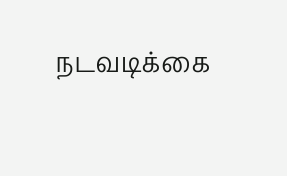நடவடிக்கை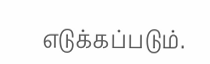எடுக்கப்படும்.